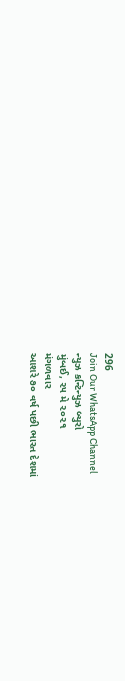296
Join Our WhatsApp Channel
ન્યુઝ કન્ટિન્યુઝ બ્યુરો
મુંબઈ, ૨૫ મે ૨૦૨૧
મંગળવાર
આશરે ૭૦ વર્ષ પછી ભારત દેશમાં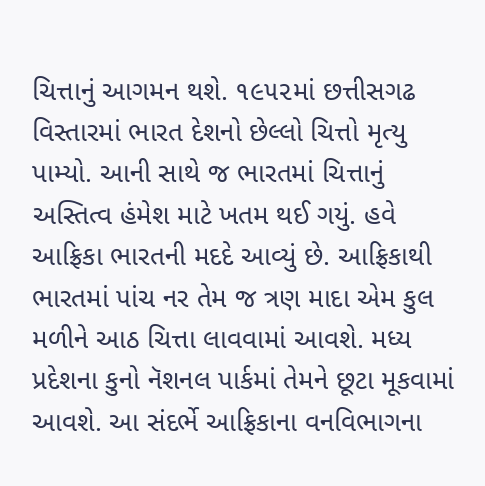ચિત્તાનું આગમન થશે. ૧૯૫૨માં છત્તીસગઢ વિસ્તારમાં ભારત દેશનો છેલ્લો ચિત્તો મૃત્યુ પામ્યો. આની સાથે જ ભારતમાં ચિત્તાનું અસ્તિત્વ હંમેશ માટે ખતમ થઈ ગયું. હવે આફ્રિકા ભારતની મદદે આવ્યું છે. આફ્રિકાથી ભારતમાં પાંચ નર તેમ જ ત્રણ માદા એમ કુલ મળીને આઠ ચિત્તા લાવવામાં આવશે. મધ્ય પ્રદેશના કુનો નૅશનલ પાર્કમાં તેમને છૂટા મૂકવામાં આવશે. આ સંદર્ભે આફ્રિકાના વનવિભાગના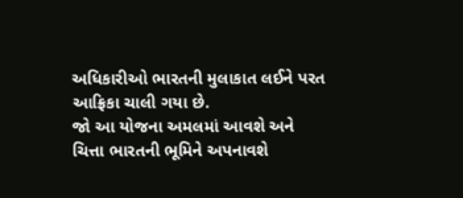અધિકારીઓ ભારતની મુલાકાત લઈને પરત આફ્રિકા ચાલી ગયા છે.
જો આ યોજના અમલમાં આવશે અને ચિત્તા ભારતની ભૂમિને અપનાવશે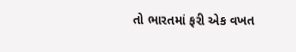તો ભારતમાં ફરી એક વખત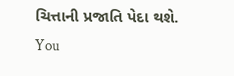ચિત્તાની પ્રજાતિ પેદા થશે.
You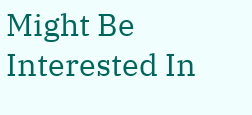Might Be Interested In